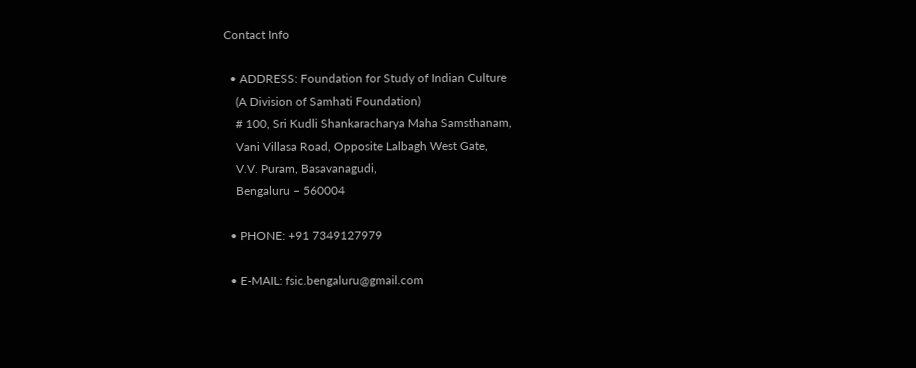Contact Info

  • ADDRESS: Foundation for Study of Indian Culture
    (A Division of Samhati Foundation)
    # 100, Sri Kudli Shankaracharya Maha Samsthanam,
    Vani Villasa Road, Opposite Lalbagh West Gate,
    V.V. Puram, Basavanagudi,
    Bengaluru – 560004

  • PHONE: +91 7349127979

  • E-MAIL: fsic.bengaluru@gmail.com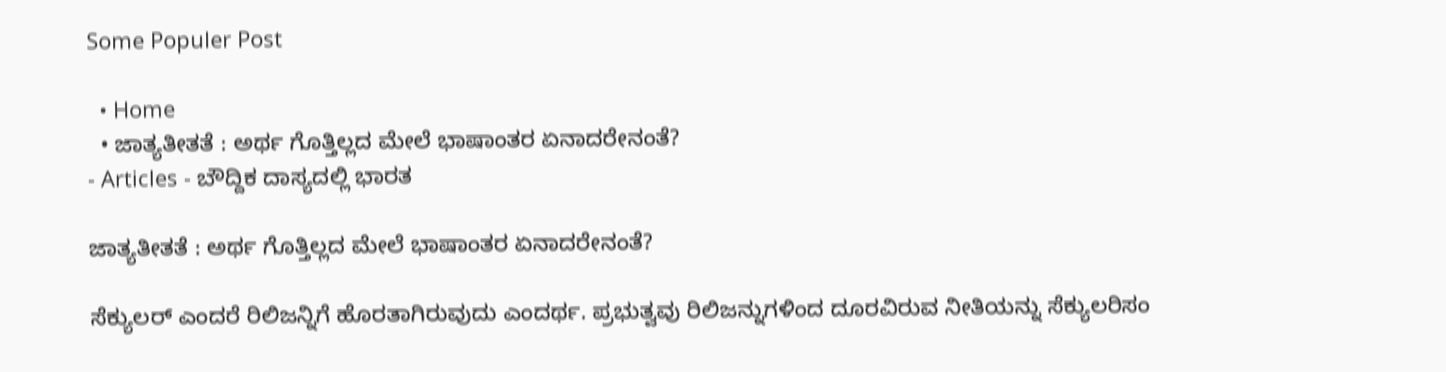Some Populer Post

  • Home
  • ಜಾತ್ಯತೀತತೆ : ಅರ್ಥ ಗೊತ್ತಿಲ್ಲದ ಮೇಲೆ ಭಾಷಾಂತರ ಏನಾದರೇನಂತೆ?
- Articles - ಬೌದ್ದಿಕ ದಾಸ್ಯದಲ್ಲಿ ಭಾರತ

ಜಾತ್ಯತೀತತೆ : ಅರ್ಥ ಗೊತ್ತಿಲ್ಲದ ಮೇಲೆ ಭಾಷಾಂತರ ಏನಾದರೇನಂತೆ?

ಸೆಕ್ಯುಲರ್ ಎಂದರೆ ರಿಲಿಜನ್ನಿಗೆ ಹೊರತಾಗಿರುವುದು ಎಂದರ್ಥ. ಪ್ರಭುತ್ವವು ರಿಲಿಜನ್ನುಗಳಿಂದ ದೂರವಿರುವ ನೀತಿಯನ್ನು ಸೆಕ್ಯುಲರಿಸಂ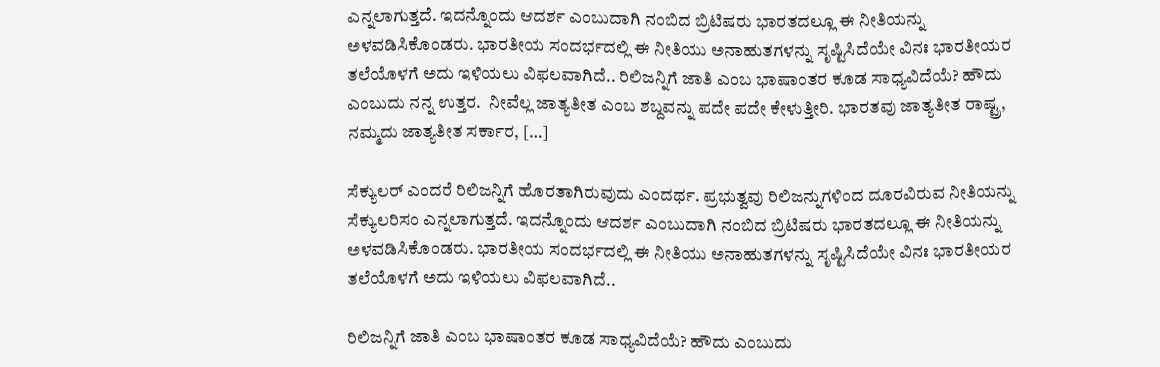ಎನ್ನಲಾಗುತ್ತದೆ. ಇದನ್ನೊಂದು ಆದರ್ಶ ಎಂಬುದಾಗಿ ನಂಬಿದ ಬ್ರಿಟಿಷರು ಭಾರತದಲ್ಲೂ ಈ ನೀತಿಯನ್ನು ಅಳವಡಿಸಿಕೊಂಡರು. ಭಾರತೀಯ ಸಂದರ್ಭದಲ್ಲಿ ಈ ನೀತಿಯು ಅನಾಹುತಗಳನ್ನು ಸೃಷ್ಟಿಸಿದೆಯೇ ವಿನಃ ಭಾರತೀಯರ ತಲೆಯೊಳಗೆ ಅದು ಇಳಿಯಲು ವಿಫಲವಾಗಿದೆ.. ರಿಲಿಜನ್ನಿಗೆ ಜಾತಿ ಎಂಬ ಭಾಷಾಂತರ ಕೂಡ ಸಾಧ್ಯವಿದೆಯೆ? ಹೌದು ಎಂಬುದು ನನ್ನ ಉತ್ತರ.  ನೀವೆಲ್ಲ ಜಾತ್ಯತೀತ ಎಂಬ ಶಬ್ದವನ್ನು ಪದೇ ಪದೇ ಕೇಳುತ್ತೀರಿ. ಭಾರತವು ಜಾತ್ಯತೀತ ರಾಷ್ಟ್ರ, ನಮ್ಮದು ಜಾತ್ಯತೀತ ಸರ್ಕಾರ, […]

ಸೆಕ್ಯುಲರ್ ಎಂದರೆ ರಿಲಿಜನ್ನಿಗೆ ಹೊರತಾಗಿರುವುದು ಎಂದರ್ಥ. ಪ್ರಭುತ್ವವು ರಿಲಿಜನ್ನುಗಳಿಂದ ದೂರವಿರುವ ನೀತಿಯನ್ನು ಸೆಕ್ಯುಲರಿಸಂ ಎನ್ನಲಾಗುತ್ತದೆ. ಇದನ್ನೊಂದು ಆದರ್ಶ ಎಂಬುದಾಗಿ ನಂಬಿದ ಬ್ರಿಟಿಷರು ಭಾರತದಲ್ಲೂ ಈ ನೀತಿಯನ್ನು ಅಳವಡಿಸಿಕೊಂಡರು. ಭಾರತೀಯ ಸಂದರ್ಭದಲ್ಲಿ ಈ ನೀತಿಯು ಅನಾಹುತಗಳನ್ನು ಸೃಷ್ಟಿಸಿದೆಯೇ ವಿನಃ ಭಾರತೀಯರ ತಲೆಯೊಳಗೆ ಅದು ಇಳಿಯಲು ವಿಫಲವಾಗಿದೆ..

ರಿಲಿಜನ್ನಿಗೆ ಜಾತಿ ಎಂಬ ಭಾಷಾಂತರ ಕೂಡ ಸಾಧ್ಯವಿದೆಯೆ? ಹೌದು ಎಂಬುದು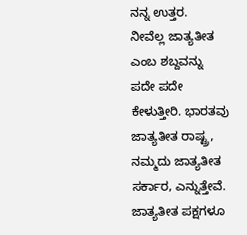ನನ್ನ ಉತ್ತರ.  ನೀವೆಲ್ಲ ಜಾತ್ಯತೀತ ಎಂಬ ಶಬ್ದವನ್ನು ಪದೇ ಪದೇ ಕೇಳುತ್ತೀರಿ. ಭಾರತವು ಜಾತ್ಯತೀತ ರಾಷ್ಟ್ರ, ನಮ್ಮದು ಜಾತ್ಯತೀತ ಸರ್ಕಾರ, ಎನ್ನುತ್ತೇವೆ. ಜಾತ್ಯತೀತ ಪಕ್ಷಗಳೂ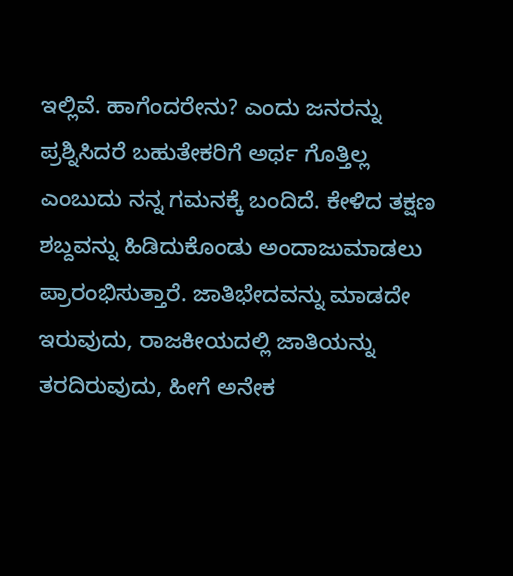ಇಲ್ಲಿವೆ. ಹಾಗೆಂದರೇನು? ಎಂದು ಜನರನ್ನು ಪ್ರಶ್ನಿಸಿದರೆ ಬಹುತೇಕರಿಗೆ ಅರ್ಥ ಗೊತ್ತಿಲ್ಲ ಎಂಬುದು ನನ್ನ ಗಮನಕ್ಕೆ ಬಂದಿದೆ. ಕೇಳಿದ ತಕ್ಷಣ ಶಬ್ದವನ್ನು ಹಿಡಿದುಕೊಂಡು ಅಂದಾಜುಮಾಡಲು ಪ್ರಾರಂಭಿಸುತ್ತಾರೆ. ಜಾತಿಭೇದವನ್ನು ಮಾಡದೇ ಇರುವುದು, ರಾಜಕೀಯದಲ್ಲಿ ಜಾತಿಯನ್ನು ತರದಿರುವುದು, ಹೀಗೆ ಅನೇಕ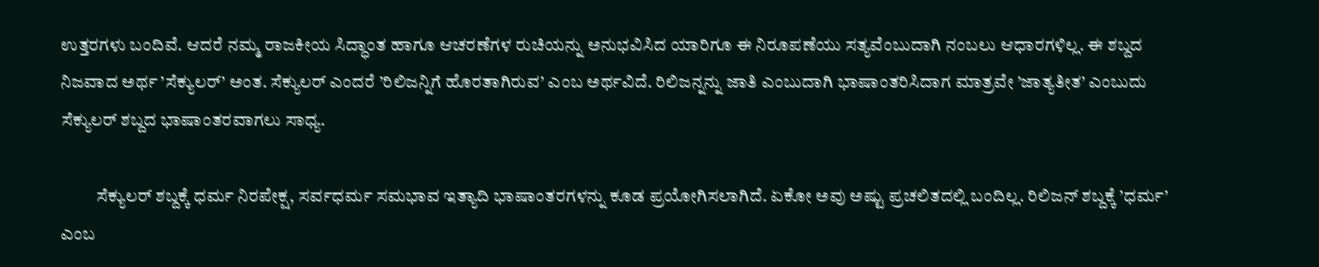ಉತ್ತರಗಳು ಬಂದಿವೆ. ಆದರೆ ನಮ್ಮ ರಾಜಕೀಯ ಸಿದ್ಧಾಂತ ಹಾಗೂ ಆಚರಣೆಗಳ ರುಚಿಯನ್ನು ಅನುಭವಿಸಿದ ಯಾರಿಗೂ ಈ ನಿರೂಪಣೆಯು ಸತ್ಯವೆಂಬುದಾಗಿ ನಂಬಲು ಆಧಾರಗಳಿಲ್ಲ. ಈ ಶಬ್ದದ ನಿಜವಾದ ಅರ್ಥ ’ಸೆಕ್ಯುಲರ್’ ಅಂತ. ಸೆಕ್ಯುಲರ್ ಎಂದರೆ ’ರಿಲಿಜನ್ನಿಗೆ ಹೊರತಾಗಿರುವ’ ಎಂಬ ಅರ್ಥವಿದೆ. ರಿಲಿಜನ್ನನ್ನು ಜಾತಿ ಎಂಬುದಾಗಿ ಭಾಷಾಂತರಿಸಿದಾಗ ಮಾತ್ರವೇ ’ಜಾತ್ಯತೀತ’ ಎಂಬುದು ಸೆಕ್ಯುಲರ್ ಶಬ್ದದ ಭಾಷಾಂತರವಾಗಲು ಸಾಧ್ಯ.

          ಸೆಕ್ಯುಲರ್ ಶಬ್ದಕ್ಕೆ ಧರ್ಮ ನಿರಪೇಕ್ಷ, ಸರ್ವಧರ್ಮ ಸಮಭಾವ ಇತ್ಯಾದಿ ಭಾಷಾಂತರಗಳನ್ನು ಕೂಡ ಪ್ರಯೋಗಿಸಲಾಗಿದೆ. ಏಕೋ ಅವು ಅಷ್ಟು ಪ್ರಚಲಿತದಲ್ಲಿ ಬಂದಿಲ್ಲ. ರಿಲಿಜನ್ ಶಬ್ದಕ್ಕೆ ’ಧರ್ಮ’ ಎಂಬ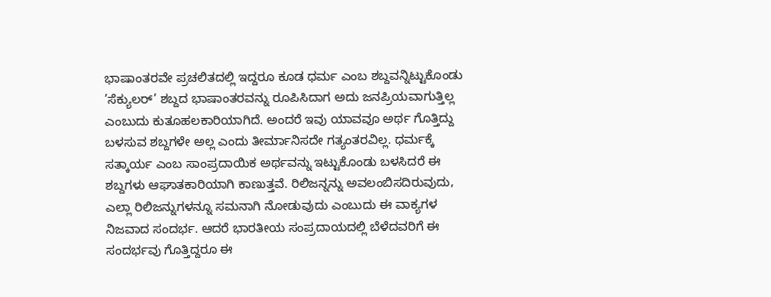ಭಾಷಾಂತರವೇ ಪ್ರಚಲಿತದಲ್ಲಿ ಇದ್ದರೂ ಕೂಡ ಧರ್ಮ ಎಂಬ ಶಬ್ದವನ್ನಿಟ್ಟುಕೊಂಡು ’ಸೆಕ್ಯುಲರ್’ ಶಬ್ದದ ಭಾಷಾಂತರವನ್ನು ರೂಪಿಸಿದಾಗ ಅದು ಜನಪ್ರಿಯವಾಗುತ್ತಿಲ್ಲ ಎಂಬುದು ಕುತೂಹಲಕಾರಿಯಾಗಿದೆ. ಅಂದರೆ ಇವು ಯಾವವೂ ಅರ್ಥ ಗೊತ್ತಿದ್ದು ಬಳಸುವ ಶಬ್ದಗಳೇ ಅಲ್ಲ ಎಂದು ತೀರ್ಮಾನಿಸದೇ ಗತ್ಯಂತರವಿಲ್ಲ. ಧರ್ಮಕ್ಕೆ ಸತ್ಕಾರ್ಯ ಎಂಬ ಸಾಂಪ್ರದಾಯಿಕ ಅರ್ಥವನ್ನು ಇಟ್ಟುಕೊಂಡು ಬಳಸಿದರೆ ಈ ಶಬ್ದಗಳು ಆಘಾತಕಾರಿಯಾಗಿ ಕಾಣುತ್ತವೆ. ರಿಲಿಜನ್ನನ್ನು ಅವಲಂಬಿಸದಿರುವುದು, ಎಲ್ಲಾ ರಿಲಿಜನ್ನುಗಳನ್ನೂ ಸಮನಾಗಿ ನೋಡುವುದು ಎಂಬುದು ಈ ವಾಕ್ಯಗಳ ನಿಜವಾದ ಸಂದರ್ಭ. ಆದರೆ ಭಾರತೀಯ ಸಂಪ್ರದಾಯದಲ್ಲಿ ಬೆಳೆದವರಿಗೆ ಈ ಸಂದರ್ಭವು ಗೊತ್ತಿದ್ದರೂ ಈ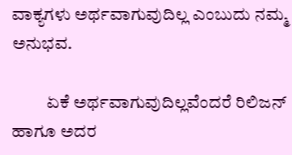ವಾಕ್ಯಗಳು ಅರ್ಥವಾಗುವುದಿಲ್ಲ ಎಂಬುದು ನಮ್ಮ ಅನುಭವ.

          ಏಕೆ ಅರ್ಥವಾಗುವುದಿಲ್ಲವೆಂದರೆ ರಿಲಿಜನ್ ಹಾಗೂ ಅದರ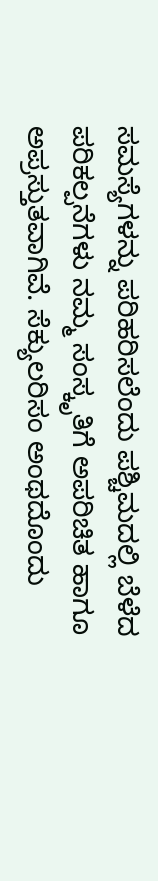ಸಮಸ್ಯೆಗಳನ್ನು ಪರಿಹರಿಸಲೆಂದು ಪಶ್ಚಿಮದಲ್ಲಿ ಬೆಳೆದ ಪರಿಕಲ್ಪನೆಗಳು ನಮ್ಮ ಸಂಸ್ಕೃತಿಗೆ ಅಪರಿಚಿತ ಹಾಗೂ ಅಪ್ರಸ್ತುತವಾಗಿವೆ. ಸೆಕ್ಯುಲರಿಸಂ ಅಂಥದೊಂದು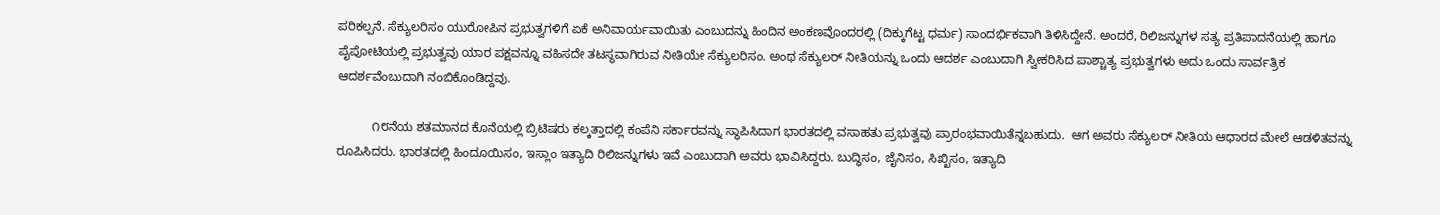ಪರಿಕಲ್ಪನೆ. ಸೆಕ್ಯುಲರಿಸಂ ಯುರೋಪಿನ ಪ್ರಭುತ್ವಗಳಿಗೆ ಏಕೆ ಅನಿವಾರ್ಯವಾಯಿತು ಎಂಬುದನ್ನು ಹಿಂದಿನ ಅಂಕಣವೊಂದರಲ್ಲಿ (ದಿಕ್ಕುಗೆಟ್ಟ ಧರ್ಮ) ಸಾಂದರ್ಭಿಕವಾಗಿ ತಿಳಿಸಿದ್ದೇನೆ. ಅಂದರೆ, ರಿಲಿಜನ್ನುಗಳ ಸತ್ಯ ಪ್ರತಿಪಾದನೆಯಲ್ಲಿ ಹಾಗೂ ಪೈಪೋಟಿಯಲ್ಲಿ ಪ್ರಭುತ್ವವು ಯಾರ ಪಕ್ಷವನ್ನೂ ವಹಿಸದೇ ತಟಸ್ಥವಾಗಿರುವ ನೀತಿಯೇ ಸೆಕ್ಯುಲರಿಸಂ. ಅಂಥ ಸೆಕ್ಯುಲರ್ ನೀತಿಯನ್ನು ಒಂದು ಆದರ್ಶ ಎಂಬುದಾಗಿ ಸ್ವೀಕರಿಸಿದ ಪಾಶ್ಚಾತ್ಯ ಪ್ರಭುತ್ವಗಳು ಅದು ಒಂದು ಸಾರ್ವತ್ರಿಕ ಆದರ್ಶವೆಂಬುದಾಗಿ ನಂಬಿಕೊಂಡಿದ್ದವು.

          ೧೮ನೆಯ ಶತಮಾನದ ಕೊನೆಯಲ್ಲಿ ಬ್ರಿಟಿಷರು ಕಲ್ಕತ್ತಾದಲ್ಲಿ ಕಂಪೆನಿ ಸರ್ಕಾರವನ್ನು ಸ್ಥಾಪಿಸಿದಾಗ ಭಾರತದಲ್ಲಿ ವಸಾಹತು ಪ್ರಭುತ್ವವು ಪ್ರಾರಂಭವಾಯಿತೆನ್ನಬಹುದು.  ಆಗ ಅವರು ಸೆಕ್ಯುಲರ್ ನೀತಿಯ ಆಧಾರದ ಮೇಲೆ ಆಡಳಿತವನ್ನು ರೂಪಿಸಿದರು. ಭಾರತದಲ್ಲಿ ಹಿಂದೂಯಿಸಂ, ಇಸ್ಲಾಂ ಇತ್ಯಾದಿ ರಿಲಿಜನ್ನುಗಳು ಇವೆ ಎಂಬುದಾಗಿ ಅವರು ಭಾವಿಸಿದ್ದರು. ಬುದ್ಧಿಸಂ, ಜೈನಿಸಂ, ಸಿಖ್ಖಿಸಂ, ಇತ್ಯಾದಿ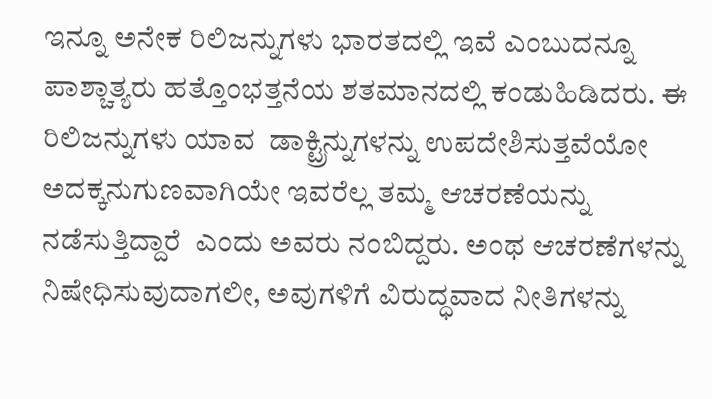ಇನ್ನೂ ಅನೇಕ ರಿಲಿಜನ್ನುಗಳು ಭಾರತದಲ್ಲಿ ಇವೆ ಎಂಬುದನ್ನೂ ಪಾಶ್ಚಾತ್ಯರು ಹತ್ತೊಂಭತ್ತನೆಯ ಶತಮಾನದಲ್ಲಿ ಕಂಡುಹಿಡಿದರು. ಈ ರಿಲಿಜನ್ನುಗಳು ಯಾವ  ಡಾಕ್ಟ್ರಿನ್ನುಗಳನ್ನು ಉಪದೇಶಿಸುತ್ತವೆಯೋ ಅದಕ್ಕನುಗುಣವಾಗಿಯೇ ಇವರೆಲ್ಲ ತಮ್ಮ ಆಚರಣೆಯನ್ನು ನಡೆಸುತ್ತಿದ್ದಾರೆ  ಎಂದು ಅವರು ನಂಬಿದ್ದರು. ಅಂಥ ಆಚರಣೆಗಳನ್ನು ನಿಷೇಧಿಸುವುದಾಗಲೀ, ಅವುಗಳಿಗೆ ವಿರುದ್ಧವಾದ ನೀತಿಗಳನ್ನು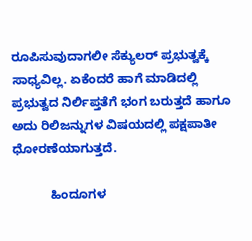ರೂಪಿಸುವುದಾಗಲೀ ಸೆಕ್ಯುಲರ್ ಪ್ರಭುತ್ವಕ್ಕೆ ಸಾಧ್ಯವಿಲ್ಲ. ಏಕೆಂದರೆ ಹಾಗೆ ಮಾಡಿದಲ್ಲಿ  ಪ್ರಭುತ್ವದ ನಿರ್ಲಿಪ್ತತೆಗೆ ಭಂಗ ಬರುತ್ತದೆ ಹಾಗೂ ಅದು ರಿಲಿಜನ್ನುಗಳ ವಿಷಯದಲ್ಲಿ ಪಕ್ಷಪಾತೀ ಧೋರಣೆಯಾಗುತ್ತದೆ.

           ಹಿಂದೂಗಳ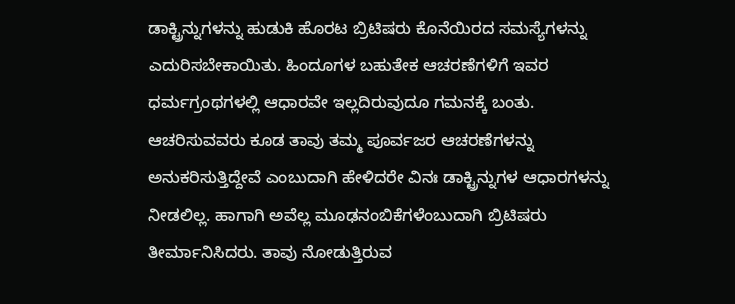ಡಾಕ್ಟ್ರಿನ್ನುಗಳನ್ನು ಹುಡುಕಿ ಹೊರಟ ಬ್ರಿಟಿಷರು ಕೊನೆಯಿರದ ಸಮಸ್ಯೆಗಳನ್ನು ಎದುರಿಸಬೇಕಾಯಿತು. ಹಿಂದೂಗಳ ಬಹುತೇಕ ಆಚರಣೆಗಳಿಗೆ ಇವರ ಧರ್ಮಗ್ರಂಥಗಳಲ್ಲಿ ಆಧಾರವೇ ಇಲ್ಲದಿರುವುದೂ ಗಮನಕ್ಕೆ ಬಂತು. ಆಚರಿಸುವವರು ಕೂಡ ತಾವು ತಮ್ಮ ಪೂರ್ವಜರ ಆಚರಣೆಗಳನ್ನು ಅನುಕರಿಸುತ್ತಿದ್ದೇವೆ ಎಂಬುದಾಗಿ ಹೇಳಿದರೇ ವಿನಃ ಡಾಕ್ಟ್ರಿನ್ನುಗಳ ಆಧಾರಗಳನ್ನು ನೀಡಲಿಲ್ಲ. ಹಾಗಾಗಿ ಅವೆಲ್ಲ ಮೂಢನಂಬಿಕೆಗಳೆಂಬುದಾಗಿ ಬ್ರಿಟಿಷರು ತೀರ್ಮಾನಿಸಿದರು. ತಾವು ನೋಡುತ್ತಿರುವ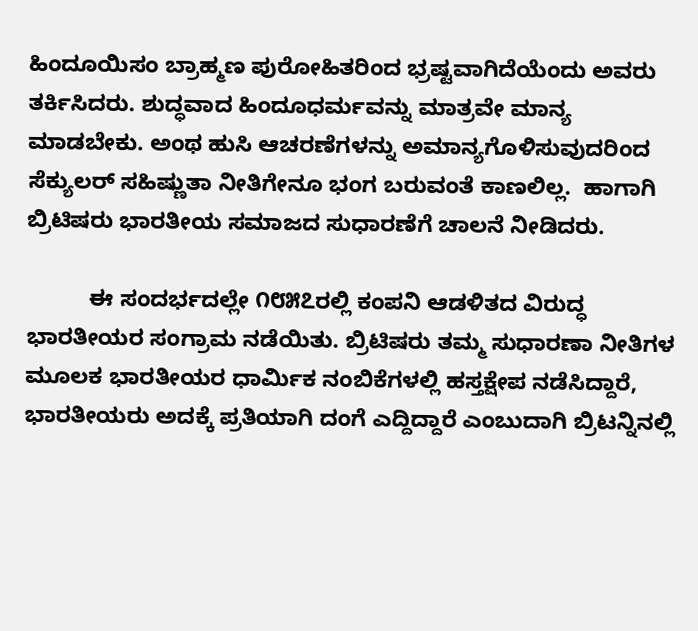ಹಿಂದೂಯಿಸಂ ಬ್ರಾಹ್ಮಣ ಪುರೋಹಿತರಿಂದ ಭ್ರಷ್ಟವಾಗಿದೆಯೆಂದು ಅವರು ತರ್ಕಿಸಿದರು. ಶುದ್ಧವಾದ ಹಿಂದೂಧರ್ಮವನ್ನು ಮಾತ್ರವೇ ಮಾನ್ಯ ಮಾಡಬೇಕು. ಅಂಥ ಹುಸಿ ಆಚರಣೆಗಳನ್ನು ಅಮಾನ್ಯಗೊಳಿಸುವುದರಿಂದ ಸೆಕ್ಯುಲರ್ ಸಹಿಷ್ಣುತಾ ನೀತಿಗೇನೂ ಭಂಗ ಬರುವಂತೆ ಕಾಣಲಿಲ್ಲ.  ಹಾಗಾಗಿ ಬ್ರಿಟಿಷರು ಭಾರತೀಯ ಸಮಾಜದ ಸುಧಾರಣೆಗೆ ಚಾಲನೆ ನೀಡಿದರು.

          ಈ ಸಂದರ್ಭದಲ್ಲೇ ೧೮೫೭ರಲ್ಲಿ ಕಂಪನಿ ಆಡಳಿತದ ವಿರುದ್ಧ ಭಾರತೀಯರ ಸಂಗ್ರಾಮ ನಡೆಯಿತು. ಬ್ರಿಟಿಷರು ತಮ್ಮ ಸುಧಾರಣಾ ನೀತಿಗಳ ಮೂಲಕ ಭಾರತೀಯರ ಧಾರ್ಮಿಕ ನಂಬಿಕೆಗಳಲ್ಲಿ ಹಸ್ತಕ್ಷೇಪ ನಡೆಸಿದ್ದಾರೆ, ಭಾರತೀಯರು ಅದಕ್ಕೆ ಪ್ರತಿಯಾಗಿ ದಂಗೆ ಎದ್ದಿದ್ದಾರೆ ಎಂಬುದಾಗಿ ಬ್ರಿಟನ್ನಿನಲ್ಲಿ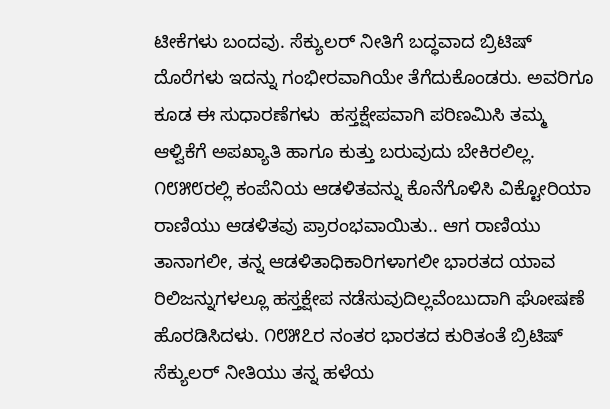ಟೀಕೆಗಳು ಬಂದವು. ಸೆಕ್ಯುಲರ್ ನೀತಿಗೆ ಬದ್ಧವಾದ ಬ್ರಿಟಿಷ್ ದೊರೆಗಳು ಇದನ್ನು ಗಂಭೀರವಾಗಿಯೇ ತೆಗೆದುಕೊಂಡರು. ಅವರಿಗೂ ಕೂಡ ಈ ಸುಧಾರಣೆಗಳು  ಹಸ್ತಕ್ಷೇಪವಾಗಿ ಪರಿಣಮಿಸಿ ತಮ್ಮ ಆಳ್ವಿಕೆಗೆ ಅಪಖ್ಯಾತಿ ಹಾಗೂ ಕುತ್ತು ಬರುವುದು ಬೇಕಿರಲಿಲ್ಲ. ೧೮೫೮ರಲ್ಲಿ ಕಂಪೆನಿಯ ಆಡಳಿತವನ್ನು ಕೊನೆಗೊಳಿಸಿ ವಿಕ್ಟೋರಿಯಾ ರಾಣಿಯು ಆಡಳಿತವು ಪ್ರಾರಂಭವಾಯಿತು.. ಆಗ ರಾಣಿಯು ತಾನಾಗಲೀ, ತನ್ನ ಆಡಳಿತಾಧಿಕಾರಿಗಳಾಗಲೀ ಭಾರತದ ಯಾವ ರಿಲಿಜನ್ನುಗಳಲ್ಲೂ ಹಸ್ತಕ್ಷೇಪ ನಡೆಸುವುದಿಲ್ಲವೆಂಬುದಾಗಿ ಘೋಷಣೆ ಹೊರಡಿಸಿದಳು. ೧೮೫೭ರ ನಂತರ ಭಾರತದ ಕುರಿತಂತೆ ಬ್ರಿಟಿಷ್ ಸೆಕ್ಯುಲರ್ ನೀತಿಯು ತನ್ನ ಹಳೆಯ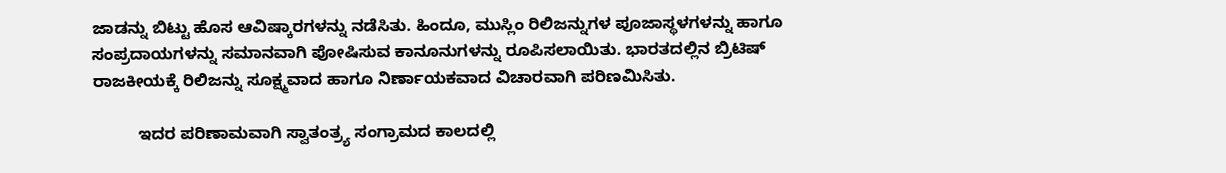ಜಾಡನ್ನು ಬಿಟ್ಟು ಹೊಸ ಆವಿಷ್ಕಾರಗಳನ್ನು ನಡೆಸಿತು. ಹಿಂದೂ, ಮುಸ್ಲಿಂ ರಿಲಿಜನ್ನುಗಳ ಪೂಜಾಸ್ಥಳಗಳನ್ನು ಹಾಗೂ ಸಂಪ್ರದಾಯಗಳನ್ನು ಸಮಾನವಾಗಿ ಪೋಷಿಸುವ ಕಾನೂನುಗಳನ್ನು ರೂಪಿಸಲಾಯಿತು. ಭಾರತದಲ್ಲಿನ ಬ್ರಿಟಿಷ್ ರಾಜಕೀಯಕ್ಕೆ ರಿಲಿಜನ್ನು ಸೂಕ್ಷ್ಮವಾದ ಹಾಗೂ ನಿರ್ಣಾಯಕವಾದ ವಿಚಾರವಾಗಿ ಪರಿಣಮಿಸಿತು.

          ಇದರ ಪರಿಣಾಮವಾಗಿ ಸ್ವಾತಂತ್ರ್ಯ ಸಂಗ್ರಾಮದ ಕಾಲದಲ್ಲಿ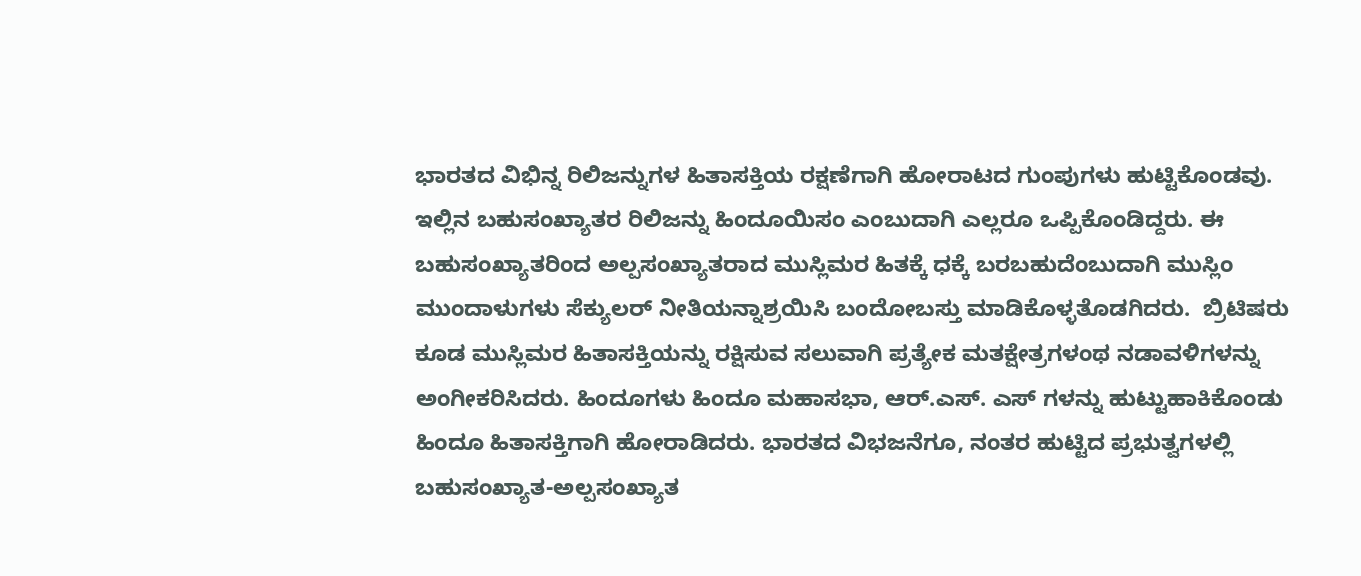ಭಾರತದ ವಿಭಿನ್ನ ರಿಲಿಜನ್ನುಗಳ ಹಿತಾಸಕ್ತಿಯ ರಕ್ಷಣೆಗಾಗಿ ಹೋರಾಟದ ಗುಂಪುಗಳು ಹುಟ್ಟಿಕೊಂಡವು. ಇಲ್ಲಿನ ಬಹುಸಂಖ್ಯಾತರ ರಿಲಿಜನ್ನು ಹಿಂದೂಯಿಸಂ ಎಂಬುದಾಗಿ ಎಲ್ಲರೂ ಒಪ್ಪಿಕೊಂಡಿದ್ದರು. ಈ ಬಹುಸಂಖ್ಯಾತರಿಂದ ಅಲ್ಪಸಂಖ್ಯಾತರಾದ ಮುಸ್ಲಿಮರ ಹಿತಕ್ಕೆ ಧಕ್ಕೆ ಬರಬಹುದೆಂಬುದಾಗಿ ಮುಸ್ಲಿಂ ಮುಂದಾಳುಗಳು ಸೆಕ್ಯುಲರ್ ನೀತಿಯನ್ನಾಶ್ರಯಿಸಿ ಬಂದೋಬಸ್ತು ಮಾಡಿಕೊಳ್ಳತೊಡಗಿದರು.  ಬ್ರಿಟಿಷರು ಕೂಡ ಮುಸ್ಲಿಮರ ಹಿತಾಸಕ್ತಿಯನ್ನು ರಕ್ಷಿಸುವ ಸಲುವಾಗಿ ಪ್ರತ್ಯೇಕ ಮತಕ್ಷೇತ್ರಗಳಂಥ ನಡಾವಳಿಗಳನ್ನು ಅಂಗೀಕರಿಸಿದರು. ಹಿಂದೂಗಳು ಹಿಂದೂ ಮಹಾಸಭಾ, ಆರ್.ಎಸ್. ಎಸ್ ಗಳನ್ನು ಹುಟ್ಟುಹಾಕಿಕೊಂಡು ಹಿಂದೂ ಹಿತಾಸಕ್ತಿಗಾಗಿ ಹೋರಾಡಿದರು. ಭಾರತದ ವಿಭಜನೆಗೂ, ನಂತರ ಹುಟ್ಟಿದ ಪ್ರಭುತ್ವಗಳಲ್ಲಿ ಬಹುಸಂಖ್ಯಾತ-ಅಲ್ಪಸಂಖ್ಯಾತ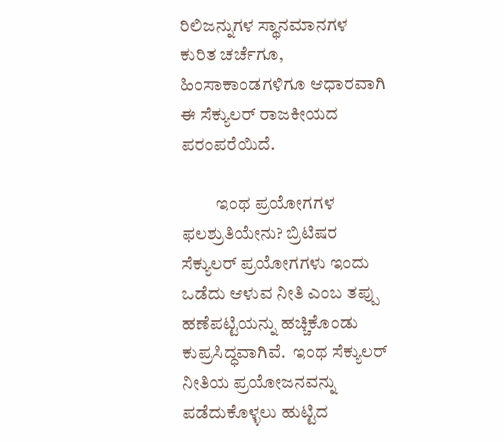ರಿಲಿಜನ್ನುಗಳ ಸ್ಥಾನಮಾನಗಳ ಕುರಿತ ಚರ್ಚೆಗೂ, ಹಿಂಸಾಕಾಂಡಗಳಿಗೂ ಆಧಾರವಾಗಿ ಈ ಸೆಕ್ಯುಲರ್ ರಾಜಕೀಯದ ಪರಂಪರೆಯಿದೆ.

          ಇಂಥ ಪ್ರಯೋಗಗಳ ಫಲಶ್ರುತಿಯೇನು? ಬ್ರಿಟಿಷರ ಸೆಕ್ಯುಲರ್ ಪ್ರಯೋಗಗಳು ಇಂದು ಒಡೆದು ಆಳುವ ನೀತಿ ಎಂಬ ತಪ್ಪು ಹಣೆಪಟ್ಟಿಯನ್ನು ಹಚ್ಚಿಕೊಂಡು ಕುಪ್ರಸಿದ್ಧವಾಗಿವೆ.  ಇಂಥ ಸೆಕ್ಯುಲರ್ ನೀತಿಯ ಪ್ರಯೋಜನವನ್ನು ಪಡೆದುಕೊಳ್ಳಲು ಹುಟ್ಟಿದ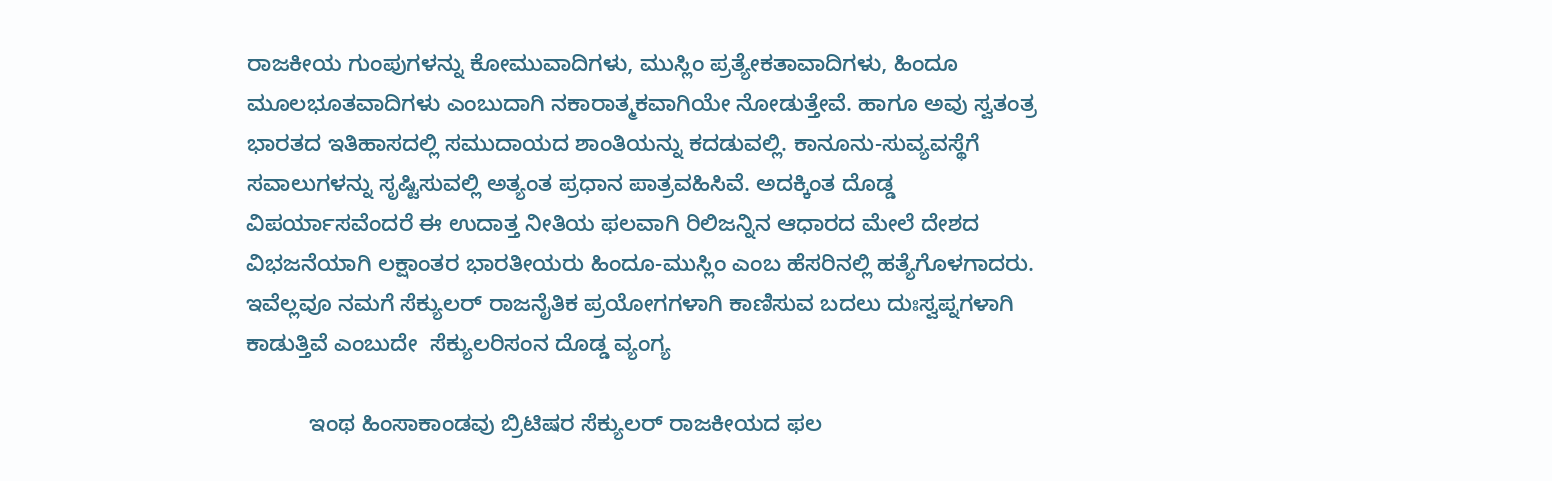ರಾಜಕೀಯ ಗುಂಪುಗಳನ್ನು ಕೋಮುವಾದಿಗಳು, ಮುಸ್ಲಿಂ ಪ್ರತ್ಯೇಕತಾವಾದಿಗಳು, ಹಿಂದೂ ಮೂಲಭೂತವಾದಿಗಳು ಎಂಬುದಾಗಿ ನಕಾರಾತ್ಮಕವಾಗಿಯೇ ನೋಡುತ್ತೇವೆ. ಹಾಗೂ ಅವು ಸ್ವತಂತ್ರ ಭಾರತದ ಇತಿಹಾಸದಲ್ಲಿ ಸಮುದಾಯದ ಶಾಂತಿಯನ್ನು ಕದಡುವಲ್ಲಿ. ಕಾನೂನು-ಸುವ್ಯವಸ್ಥೆಗೆ ಸವಾಲುಗಳನ್ನು ಸೃಷ್ಟಿಸುವಲ್ಲಿ ಅತ್ಯಂತ ಪ್ರಧಾನ ಪಾತ್ರವಹಿಸಿವೆ. ಅದಕ್ಕಿಂತ ದೊಡ್ಡ ವಿಪರ್ಯಾಸವೆಂದರೆ ಈ ಉದಾತ್ತ ನೀತಿಯ ಫಲವಾಗಿ ರಿಲಿಜನ್ನಿನ ಆಧಾರದ ಮೇಲೆ ದೇಶದ ವಿಭಜನೆಯಾಗಿ ಲಕ್ಷಾಂತರ ಭಾರತೀಯರು ಹಿಂದೂ-ಮುಸ್ಲಿಂ ಎಂಬ ಹೆಸರಿನಲ್ಲಿ ಹತ್ಯೆಗೊಳಗಾದರು. ಇವೆಲ್ಲವೂ ನಮಗೆ ಸೆಕ್ಯುಲರ್ ರಾಜನೈತಿಕ ಪ್ರಯೋಗಗಳಾಗಿ ಕಾಣಿಸುವ ಬದಲು ದುಃಸ್ವಪ್ನಗಳಾಗಿ ಕಾಡುತ್ತಿವೆ ಎಂಬುದೇ  ಸೆಕ್ಯುಲರಿಸಂನ ದೊಡ್ಡ ವ್ಯಂಗ್ಯ

          ಇಂಥ ಹಿಂಸಾಕಾಂಡವು ಬ್ರಿಟಿಷರ ಸೆಕ್ಯುಲರ್ ರಾಜಕೀಯದ ಫಲ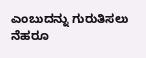ಎಂಬುದನ್ನು ಗುರುತಿಸಲು ನೆಹರೂ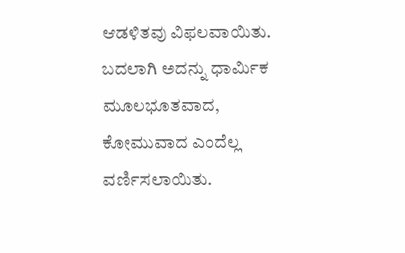ಆಡಳಿತವು ವಿಫಲವಾಯಿತು. ಬದಲಾಗಿ ಅದನ್ನು ಧಾರ್ಮಿಕ ಮೂಲಭೂತವಾದ, ಕೋಮುವಾದ ಎಂದೆಲ್ಲ ವರ್ಣಿಸಲಾಯಿತು.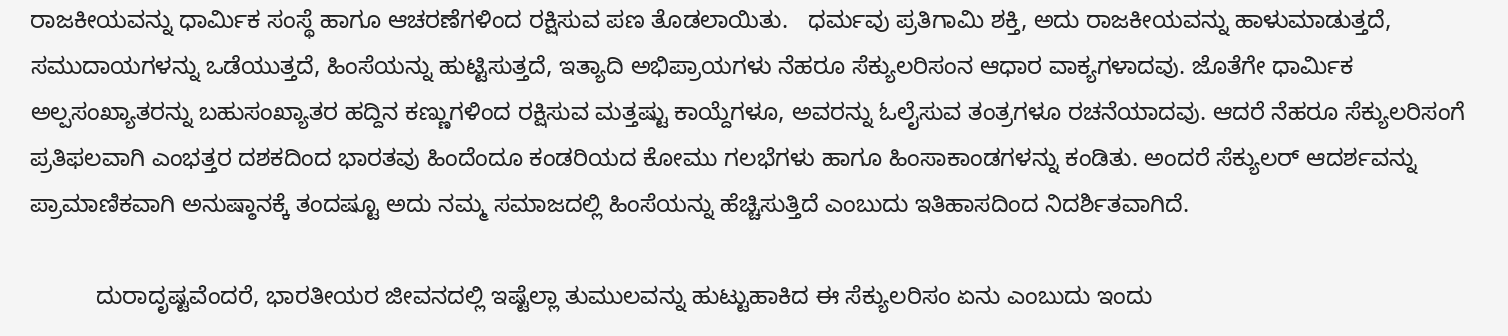ರಾಜಕೀಯವನ್ನು ಧಾರ್ಮಿಕ ಸಂಸ್ಥೆ ಹಾಗೂ ಆಚರಣೆಗಳಿಂದ ರಕ್ಷಿಸುವ ಪಣ ತೊಡಲಾಯಿತು.   ಧರ್ಮವು ಪ್ರತಿಗಾಮಿ ಶಕ್ತಿ, ಅದು ರಾಜಕೀಯವನ್ನು ಹಾಳುಮಾಡುತ್ತದೆ, ಸಮುದಾಯಗಳನ್ನು ಒಡೆಯುತ್ತದೆ, ಹಿಂಸೆಯನ್ನು ಹುಟ್ಟಿಸುತ್ತದೆ, ಇತ್ಯಾದಿ ಅಭಿಪ್ರಾಯಗಳು ನೆಹರೂ ಸೆಕ್ಯುಲರಿಸಂನ ಆಧಾರ ವಾಕ್ಯಗಳಾದವು. ಜೊತೆಗೇ ಧಾರ್ಮಿಕ ಅಲ್ಪಸಂಖ್ಯಾತರನ್ನು ಬಹುಸಂಖ್ಯಾತರ ಹದ್ದಿನ ಕಣ್ಣುಗಳಿಂದ ರಕ್ಷಿಸುವ ಮತ್ತಷ್ಟು ಕಾಯ್ದೆಗಳೂ, ಅವರನ್ನು ಓಲೈಸುವ ತಂತ್ರಗಳೂ ರಚನೆಯಾದವು. ಆದರೆ ನೆಹರೂ ಸೆಕ್ಯುಲರಿಸಂಗೆ ಪ್ರತಿಫಲವಾಗಿ ಎಂಭತ್ತರ ದಶಕದಿಂದ ಭಾರತವು ಹಿಂದೆಂದೂ ಕಂಡರಿಯದ ಕೋಮು ಗಲಭೆಗಳು ಹಾಗೂ ಹಿಂಸಾಕಾಂಡಗಳನ್ನು ಕಂಡಿತು. ಅಂದರೆ ಸೆಕ್ಯುಲರ್ ಆದರ್ಶವನ್ನು ಪ್ರಾಮಾಣಿಕವಾಗಿ ಅನುಷ್ಠಾನಕ್ಕೆ ತಂದಷ್ಟೂ ಅದು ನಮ್ಮ ಸಮಾಜದಲ್ಲಿ ಹಿಂಸೆಯನ್ನು ಹೆಚ್ಚಿಸುತ್ತಿದೆ ಎಂಬುದು ಇತಿಹಾಸದಿಂದ ನಿದರ್ಶಿತವಾಗಿದೆ.

          ದುರಾದೃಷ್ಟವೆಂದರೆ, ಭಾರತೀಯರ ಜೀವನದಲ್ಲಿ ಇಷ್ಟೆಲ್ಲಾ ತುಮುಲವನ್ನು ಹುಟ್ಟುಹಾಕಿದ ಈ ಸೆಕ್ಯುಲರಿಸಂ ಏನು ಎಂಬುದು ಇಂದು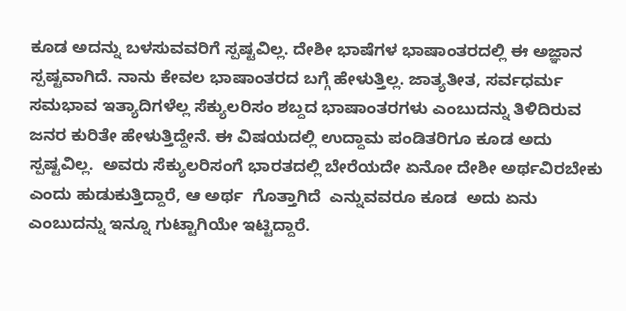ಕೂಡ ಅದನ್ನು ಬಳಸುವವರಿಗೆ ಸ್ಪಷ್ಟವಿಲ್ಲ. ದೇಶೀ ಭಾಷೆಗಳ ಭಾಷಾಂತರದಲ್ಲಿ ಈ ಅಜ್ಞಾನ ಸ್ಪಷ್ಟವಾಗಿದೆ. ನಾನು ಕೇವಲ ಭಾಷಾಂತರದ ಬಗ್ಗೆ ಹೇಳುತ್ತಿಲ್ಲ. ಜಾತ್ಯತೀತ, ಸರ್ವಧರ್ಮ ಸಮಭಾವ ಇತ್ಯಾದಿಗಳೆಲ್ಲ ಸೆಕ್ಯುಲರಿಸಂ ಶಬ್ದದ ಭಾಷಾಂತರಗಳು ಎಂಬುದನ್ನು ತಿಳಿದಿರುವ  ಜನರ ಕುರಿತೇ ಹೇಳುತ್ತಿದ್ದೇನೆ. ಈ ವಿಷಯದಲ್ಲಿ ಉದ್ದಾಮ ಪಂಡಿತರಿಗೂ ಕೂಡ ಅದು ಸ್ಪಷ್ಟವಿಲ್ಲ.  ಅವರು ಸೆಕ್ಯುಲರಿಸಂಗೆ ಭಾರತದಲ್ಲಿ ಬೇರೆಯದೇ ಏನೋ ದೇಶೀ ಅರ್ಥವಿರಬೇಕು ಎಂದು ಹುಡುಕುತ್ತಿದ್ದಾರೆ, ಆ ಅರ್ಥ  ಗೊತ್ತಾಗಿದೆ  ಎನ್ನುವವರೂ ಕೂಡ  ಅದು ಏನು ಎಂಬುದನ್ನು ಇನ್ನೂ ಗುಟ್ಟಾಗಿಯೇ ಇಟ್ಟಿದ್ದಾರೆ.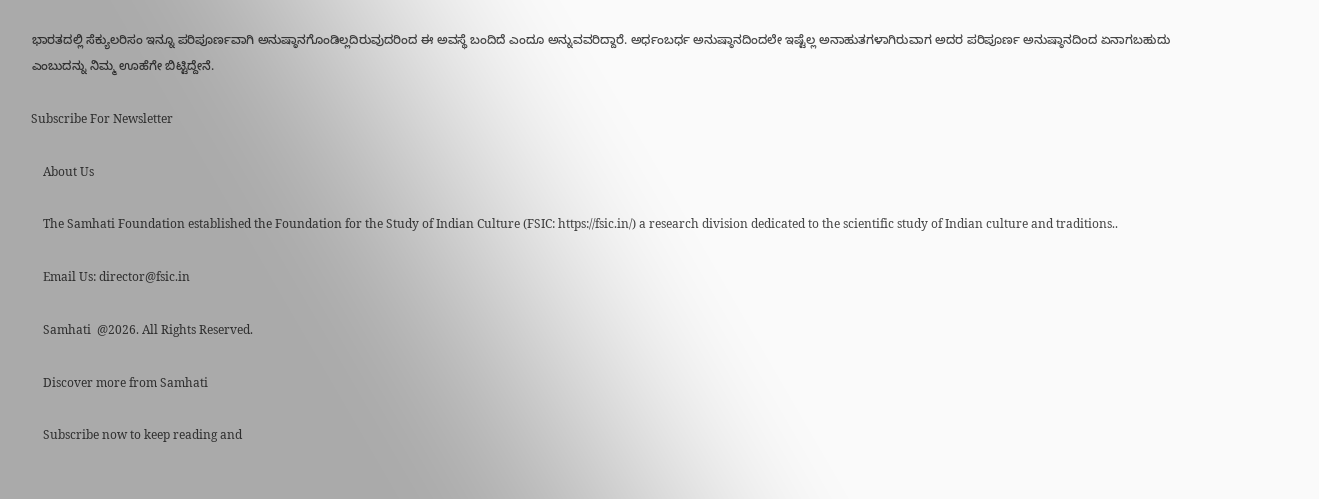ಭಾರತದಲ್ಲಿ ಸೆಕ್ಯುಲರಿಸಂ ಇನ್ನೂ ಪರಿಪೂರ್ಣವಾಗಿ ಅನುಷ್ಠಾನಗೊಂಡಿಲ್ಲದಿರುವುದರಿಂದ ಈ ಅವಸ್ಥೆ ಬಂದಿದೆ ಎಂದೂ ಅನ್ನುವವರಿದ್ದಾರೆ. ಅರ್ಧಂಬರ್ಧ ಅನುಷ್ಠಾನದಿಂದಲೇ ಇಷ್ಟೆಲ್ಲ ಅನಾಹುತಗಳಾಗಿರುವಾಗ ಅದರ ಪರಿಪೂರ್ಣ ಅನುಷ್ಠಾನದಿಂದ ಏನಾಗಬಹುದು ಎಂಬುದನ್ನು ನಿಮ್ಮ ಊಹೆಗೇ ಬಿಟ್ಟಿದ್ದೇನೆ.

Subscribe For Newsletter

    About Us

    The Samhati Foundation established the Foundation for the Study of Indian Culture (FSIC: https://fsic.in/) a research division dedicated to the scientific study of Indian culture and traditions..

    Email Us: director@fsic.in

    Samhati  @2026. All Rights Reserved.

    Discover more from Samhati

    Subscribe now to keep reading and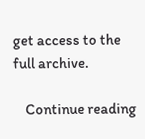get access to the full archive.

    Continue reading